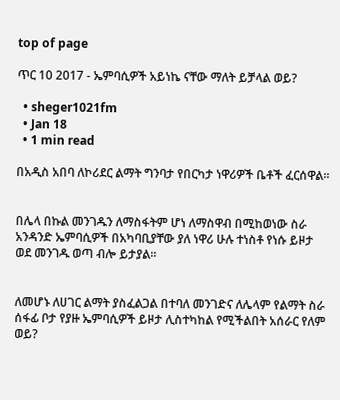top of page

ጥር 10 2017 - ኤምባሲዎች አይነኬ ናቸው ማለት ይቻላል ወይ?

  • sheger1021fm
  • Jan 18
  • 1 min read

በአዲስ አበባ ለኮሪደር ልማት ግንባታ የበርካታ ነዋሪዎች ቤቶች ፈርሰዋል፡፡


በሌላ በኩል መንገዱን ለማስፋትም ሆነ ለማስዋብ በሚከወነው ስራ አንዳንድ ኤምባሲዎች በአካባቢያቸው ያለ ነዋሪ ሁሉ ተነስቶ የነሱ ይዞታ ወደ መንገዱ ወጣ ብሎ ይታያል፡፡


ለመሆኑ ለሀገር ልማት ያስፈልጋል በተባለ መንገድና ለሌላም የልማት ስራ ሰፋፊ ቦታ የያዙ ኤምባሲዎች ይዞታ ሊስተካከል የሚችልበት አሰራር የለም ወይ?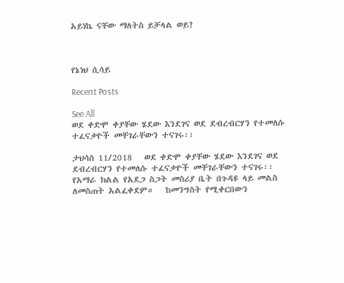አይነኬ ናቸው ማለትስ ይቻላል ወይ?



የኔነህ ሲሳይ

Recent Posts

See All
ወደ ቀድሞ ቀያቸው ሄደው እንደገና ወደ ደብረብርሃን የተመለሱ ተፈናቃዮች መቸገራቸውን ተናገሩ፡፡

ታህሳስ 11/2018   ወደ ቀድሞ ቀያቸው ሄደው እንደገና ወደ ደብረብርሃን የተመለሱ ተፈናቃዮች መቸገራቸውን ተናገሩ፡፡   የአማራ ክልል የአደጋ ስጋት መስሪያ ቤት በጉዳዩ ላይ መልስ ለመስጠት አልፈቀደም።   ከመንግስት የሚቀርበውን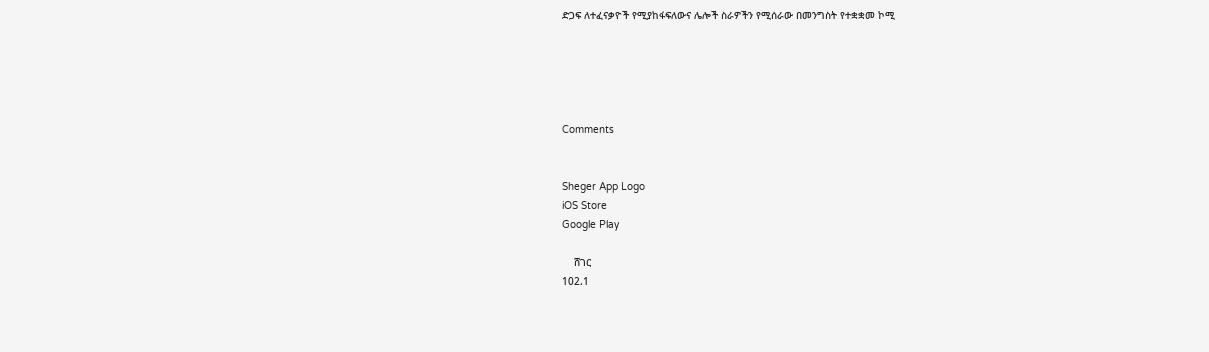ድጋፍ ለተፈናቃዮች የሚያከፋፍለውና ሌሎች ስራዎችን የሚሰራው በመንግስት የተቋቋመ ኮሚ





Comments


Sheger App Logo
iOS Store
Google Play

    ሸገር
102.1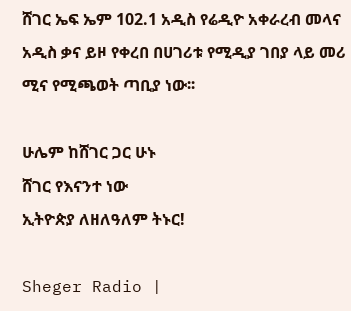ሸገር ኤፍ ኤም 102.1 አዲስ የሬዲዮ አቀራረብ መላና አዲስ ቃና ይዞ የቀረበ በሀገሪቱ የሚዲያ ገበያ ላይ መሪ ሚና የሚጫወት ጣቢያ ነው፡፡

ሁሌም ከሸገር ጋር ሁኑ
ሸገር የእናንተ ነው
ኢትዮጵያ ለዘለዓለም ትኑር!

Sheger Radio |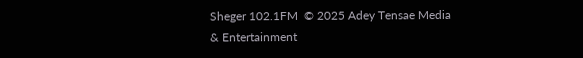Sheger 102.1FM  © 2025 Adey Tensae Media & Entertainment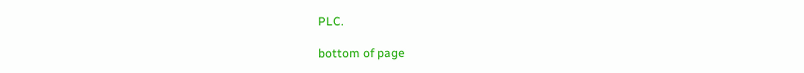PLC.

bottom of page